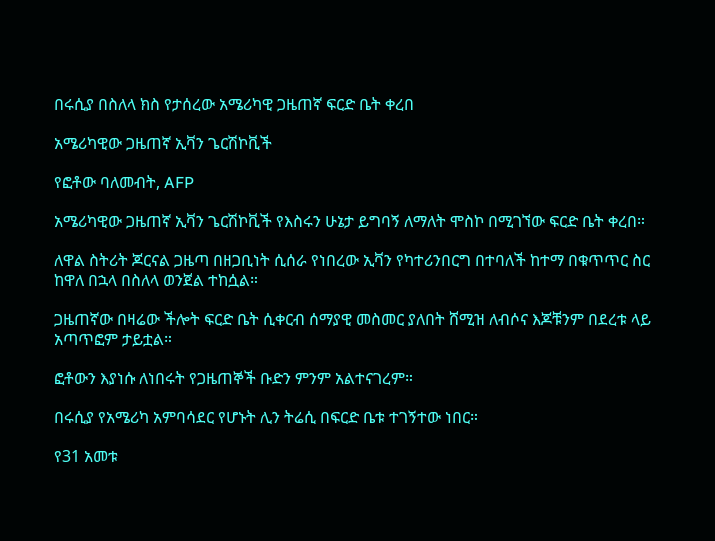በሩሲያ በስለላ ክስ የታሰረው አሜሪካዊ ጋዜጠኛ ፍርድ ቤት ቀረበ

አሜሪካዊው ጋዜጠኛ ኢቫን ጌርሽኮቪች

የፎቶው ባለመብት, AFP

አሜሪካዊው ጋዜጠኛ ኢቫን ጌርሽኮቪች የእስሩን ሁኔታ ይግባኝ ለማለት ሞስኮ በሚገኘው ፍርድ ቤት ቀረበ።

ለዋል ስትሪት ጆርናል ጋዜጣ በዘጋቢነት ሲሰራ የነበረው ኢቫን የካተሪንበርግ በተባለች ከተማ በቁጥጥር ስር ከዋለ በኋላ በስለላ ወንጀል ተከሷል።

ጋዜጠኛው በዛሬው ችሎት ፍርድ ቤት ሲቀርብ ሰማያዊ መስመር ያለበት ሸሚዝ ለብሶና እጆቹንም በደረቱ ላይ አጣጥፎም ታይቷል።

ፎቶውን እያነሱ ለነበሩት የጋዜጠኞች ቡድን ምንም አልተናገረም።

በሩሲያ የአሜሪካ አምባሳደር የሆኑት ሊን ትሬሲ በፍርድ ቤቱ ተገኝተው ነበር።

የ31 አመቱ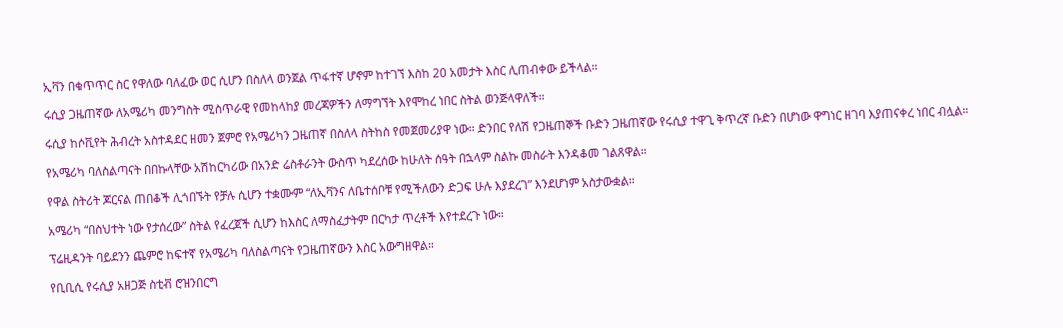ኢቫን በቁጥጥር ስር የዋለው ባለፈው ወር ሲሆን በስለላ ወንጀል ጥፋተኛ ሆኖም ከተገኘ እስከ 20 አመታት እስር ሊጠብቀው ይችላል።

ሩሲያ ጋዜጠኛው ለአሜሪካ መንግስት ሚስጥራዊ የመከላከያ መረጃዎችን ለማግኘት እየሞከረ ነበር ስትል ወንጅላዋለች።

ሩሲያ ከሶቪየት ሕብረት አስተዳደር ዘመን ጀምሮ የአሜሪካን ጋዜጠኛ በስለላ ስትከስ የመጀመሪያዋ ነው። ድንበር የለሽ የጋዜጠኞች ቡድን ጋዜጠኛው የሩሲያ ተዋጊ ቅጥረኛ ቡድን በሆነው ዋግነር ዘገባ እያጠናቀረ ነበር ብሏል።

የአሜሪካ ባለስልጣናት በበኩላቸው አሽከርካሪው በአንድ ሬስቶራንት ውስጥ ካደረሰው ከሁለት ሰዓት በኋላም ስልኩ መስራት እንዳቆመ ገልጸዋል።

የዋል ስትሪት ጆርናል ጠበቆች ሊጎበኙት የቻሉ ሲሆን ተቋሙም “ለኢቫንና ለቤተሰቦቹ የሚችለውን ድጋፍ ሁሉ እያደረገ” እንደሆነም አስታውቋል።

አሜሪካ “በስህተት ነው የታሰረው” ስትል የፈረጀች ሲሆን ከእስር ለማስፈታትም በርካታ ጥረቶች እየተደረጉ ነው።

ፕሬዚዳንት ባይደንን ጨምሮ ከፍተኛ የአሜሪካ ባለስልጣናት የጋዜጠኛውን እስር አውግዘዋል።

የቢቢሲ የሩሲያ አዘጋጅ ስቲቭ ሮዝንበርግ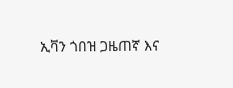ኢቫን ጎበዝ ጋዜጠኛ እና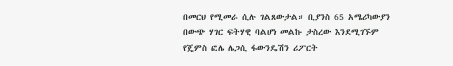በመርህ የሚመራ ሲሉ ገልጸውታል። ቢያንስ 65 አሜሪካውያን በውጭ ሃገር ፍትሃዊ ባልሆነ መልኩ ታስረው እንደሚገኙም የጄምስ ፎሌ ሌጋሲ ፋውንዴሽን ሪፖርት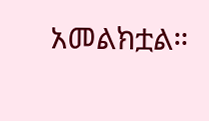አመልክቷል።